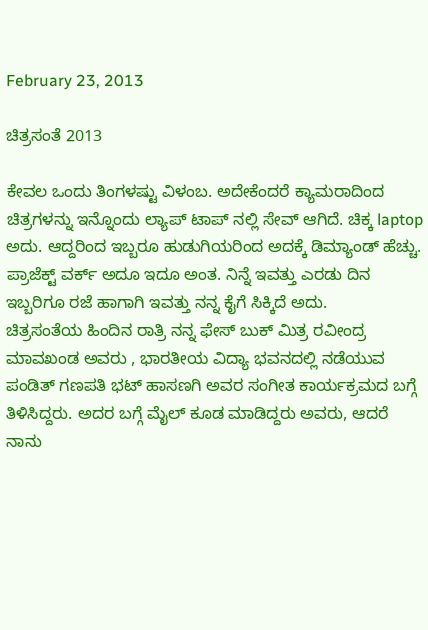February 23, 2013

ಚಿತ್ರಸಂತೆ 2013

ಕೇವಲ ಒಂದು ತಿಂಗಳಷ್ಟು ವಿಳಂಬ. ಅದೇಕೆಂದರೆ ಕ್ಯಾಮರಾದಿಂದ ಚಿತ್ರಗಳನ್ನು ಇನ್ನೊಂದು ಲ್ಯಾಪ್ ಟಾಪ್ ನಲ್ಲಿ ಸೇವ್ ಆಗಿದೆ. ಚಿಕ್ಕ laptop ಅದು. ಆದ್ದರಿಂದ ಇಬ್ಬರೂ ಹುಡುಗಿಯರಿಂದ ಅದಕ್ಕೆ ಡಿಮ್ಯಾಂಡ್ ಹೆಚ್ಚು. ಪ್ರಾಜೆಕ್ಟ್ ವರ್ಕ್ ಅದೂ ಇದೂ ಅಂತ. ನಿನ್ನೆ ಇವತ್ತು ಎರಡು ದಿನ ಇಬ್ಬರಿಗೂ ರಜೆ ಹಾಗಾಗಿ ಇವತ್ತು ನನ್ನ ಕೈಗೆ ಸಿಕ್ಕಿದೆ ಅದು.
ಚಿತ್ರಸಂತೆಯ ಹಿಂದಿನ ರಾತ್ರಿ ನನ್ನ ಫೇಸ್ ಬುಕ್ ಮಿತ್ರ ರವೀಂದ್ರ ಮಾವಖಂಡ ಅವರು , ಭಾರತೀಯ ವಿದ್ಯಾ ಭವನದಲ್ಲಿ ನಡೆಯುವ ಪಂಡಿತ್ ಗಣಪತಿ ಭಟ್ ಹಾಸಣಗಿ ಅವರ ಸಂಗೀತ ಕಾರ್ಯಕ್ರಮದ ಬಗ್ಗೆ ತಿಳಿಸಿದ್ದರು. ಅದರ ಬಗ್ಗೆ ಮೈಲ್ ಕೂಡ ಮಾಡಿದ್ದರು ಅವರು, ಆದರೆ ನಾನು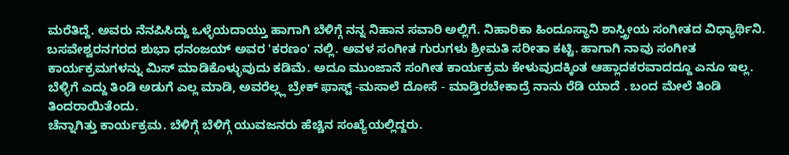ಮರೆತಿದ್ದೆ. ಅವರು ನೆನಪಿಸಿದ್ದು ಒಳ್ಳೆಯದಾಯ್ತು ಹಾಗಾಗಿ ಬೆಳಿಗ್ಗೆ ನನ್ನ ನಿಹಾನ ಸವಾರಿ ಅಲ್ಲಿಗೆ. ನಿಹಾರಿಕಾ ಹಿಂದೂಸ್ಥಾನಿ ಶಾಸ್ತ್ರೀಯ ಸಂಗೀತದ ವಿಧ್ಯಾರ್ಥಿನಿ. ಬಸವೇಶ್ವರನಗರದ ಶುಭಾ ಧನಂಜಯ್ ಅವರ 'ಕರಣಂ' ನಲ್ಲಿ. ಅವಳ ಸಂಗೀತ ಗುರುಗಳು ಶ್ರೀಮತಿ ಸರೀತಾ ಕಟ್ಟಿ. ಹಾಗಾಗಿ ನಾವು ಸಂಗೀತ ಕಾರ್ಯಕ್ರಮಗಳನ್ನು ಮಿಸ್ ಮಾಡಿಕೊಳ್ಳುವುದು ಕಡಿಮೆ. ಅದೂ ಮುಂಜಾನೆ ಸಂಗೀತ ಕಾರ್ಯಕ್ರಮ ಕೇಳುವುದಕ್ಕಿಂತ ಆಹ್ಲಾದಕರವಾದದ್ದೂ ಎನೂ ಇಲ್ಲ. ಬೆಳ್ಳಿಗೆ ಎದ್ದು ತಿಂಡಿ ಅಡುಗೆ ಎಲ್ಲ ಮಾಡಿ, ಅವರೆಲ್ಲ್ಲ ಬ್ರೇಕ್ ಫಾಸ್ಟ್ -ಮಸಾಲೆ ದೋಸೆ - ಮಾಡ್ತಿರಬೇಕಾದ್ರೆ ನಾನು ರೆಡಿ ಯಾದೆ . ಬಂದ ಮೇಲೆ ತಿಂಡಿ ತಿಂದರಾಯಿತೆಂದು.
ಚೆನ್ನಾಗಿತ್ತು ಕಾರ್ಯಕ್ರಮ. ಬೆಳಿಗ್ಗೆ ಬೆಳಿಗ್ಗೆ ಯುವಜನರು ಹೆಚ್ಚಿನ ಸಂಖ್ಯೆಯಲ್ಲಿದ್ದರು.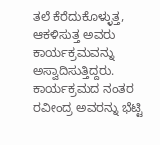ತಲೆ ಕೆರೆದುಕೊಳ್ಳುತ್ತ, ಆಕಳಿಸುತ್ತ ಅವರು ಕಾರ್ಯಕ್ರಮವನ್ನು ಅಸ್ವಾದಿಸುತ್ತಿದ್ದರು. ಕಾರ್ಯಕ್ರಮದ ನಂತರ ರವೀಂದ್ರ ಅವರನ್ನು ಭೆಟ್ಟಿ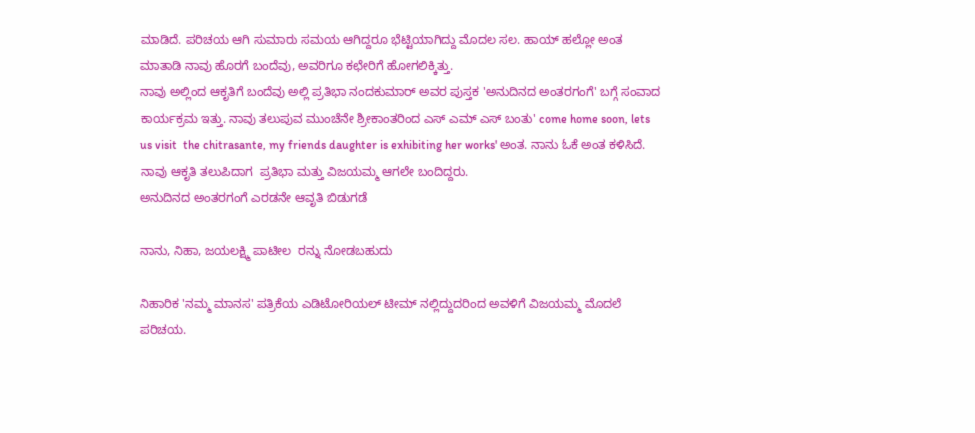ಮಾಡಿದೆ. ಪರಿಚಯ ಆಗಿ ಸುಮಾರು ಸಮಯ ಆಗಿದ್ದರೂ ಭೆಟ್ಟಿಯಾಗಿದ್ದು ಮೊದಲ ಸಲ. ಹಾಯ್ ಹಲ್ಲೋ ಅಂತ ಮಾತಾಡಿ ನಾವು ಹೊರಗೆ ಬಂದೆವು, ಅವರಿಗೂ ಕಛೇರಿಗೆ ಹೋಗಲಿಕ್ಕಿತ್ತು.
ನಾವು ಅಲ್ಲಿಂದ ಆಕೃತಿಗೆ ಬಂದೆವು ಅಲ್ಲಿ ಪ್ರತಿಭಾ ನಂದಕುಮಾರ್ ಅವರ ಪುಸ್ತಕ 'ಅನುದಿನದ ಅಂತರಗಂಗೆ' ಬಗ್ಗೆ ಸಂವಾದ ಕಾರ್ಯಕ್ರಮ ಇತ್ತು. ನಾವು ತಲುಪುವ ಮುಂಚೆನೇ ಶ್ರೀಕಾಂತರಿಂದ ಎಸ್ ಎಮ್ ಎಸ್ ಬಂತು' come home soon, lets us visit  the chitrasante, my friends daughter is exhibiting her works' ಅಂತ. ನಾನು ಓಕೆ ಅಂತ ಕಳಿಸಿದೆ. ನಾವು ಆಕೃತಿ ತಲುಪಿದಾಗ  ಪ್ರತಿಭಾ ಮತ್ತು ವಿಜಯಮ್ಮ ಆಗಲೇ ಬಂದಿದ್ದರು.
ಅನುದಿನದ ಅಂತರಗಂಗೆ ಎರಡನೇ ಆವೃತಿ ಬಿಡುಗಡೆ

ನಾನು, ನಿಹಾ, ಜಯಲಕ್ಷ್ಮಿ ಪಾಟೀಲ  ರನ್ನು ನೋಡಬಹುದು

ನಿಹಾರಿಕ 'ನಮ್ಮ ಮಾನಸ' ಪತ್ರಿಕೆಯ ಎಡಿಟೋರಿಯಲ್ ಟೀಮ್ ನಲ್ಲಿದ್ದುದರಿಂದ ಅವಳಿಗೆ ವಿಜಯಮ್ಮ ಮೊದಲೆ ಪರಿಚಯ.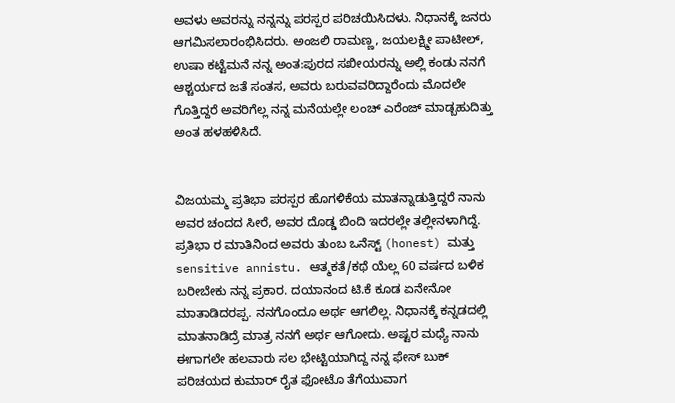ಅವಳು ಅವರನ್ನು ನನ್ನನ್ನು ಪರಸ್ಪರ ಪರಿಚಯಿಸಿದಳು. ನಿಧಾನಕ್ಕೆ ಜನರು ಆಗಮಿಸಲಾರಂಭಿಸಿದರು. ಅಂಜಲಿ ರಾಮಣ್ಣ, ಜಯಲಕ್ಷ್ಮೀ ಪಾಟೀಲ್, ಉಷಾ ಕಟ್ಟೆಮನೆ ನನ್ನ ಅಂತ:ಪುರದ ಸಖೀಯರನ್ನು ಅಲ್ಲಿ ಕಂಡು ನನಗೆ ಆಶ್ಚರ್ಯದ ಜತೆ ಸಂತಸ, ಅವರು ಬರುವವರಿದ್ದಾರೆಂದು ಮೊದಲೇ ಗೊತ್ತಿದ್ದರೆ ಅವರಿಗೆಲ್ಲ ನನ್ನ ಮನೆಯಲ್ಲೇ ಲಂಚ್ ಎರೆಂಜ್ ಮಾಡ್ಬಹುದಿತ್ತು ಅಂತ ಹಳಹಳಿಸಿದೆ.


ವಿಜಯಮ್ಮ ಪ್ರತಿಭಾ ಪರಸ್ಪರ ಹೊಗಳಿಕೆಯ ಮಾತನ್ನಾಡುತ್ತಿದ್ದರೆ ನಾನು ಅವರ ಚಂದದ ಸೀರೆ, ಅವರ ದೊಡ್ಡ ಬಿಂದಿ ಇದರಲ್ಲೇ ತಲ್ಲೀನಳಾಗಿದ್ದೆ. ಪ್ರತಿಭಾ ರ ಮಾತಿನಿಂದ ಅವರು ತುಂಬ ಒನೆಸ್ಟ್ (honest) ಮತ್ತು sensitive annistu. ಆತ್ಮಕತೆ/ಕಥೆ ಯೆಲ್ಲ 60 ವರ್ಷದ ಬಳಿಕ ಬರೀಬೇಕು ನನ್ನ ಪ್ರಕಾರ. ದಯಾನಂದ ಟಿ.ಕೆ ಕೂಡ ಏನೇನೋ ಮಾತಾಡಿದರಪ್ಪ. ನನಗೊಂದೂ ಅರ್ಥ ಆಗಲಿಲ್ಲ. ನಿಧಾನಕ್ಕೆ ಕನ್ನಡದಲ್ಲಿ ಮಾತನಾಡಿದ್ರೆ ಮಾತ್ರ ನನಗೆ ಅರ್ಥ ಆಗೋದು. ಅಷ್ಟರ ಮಧ್ಯೆ ನಾನು ಈಗಾಗಲೇ ಹಲವಾರು ಸಲ ಭೇಟ್ಟಿಯಾಗಿದ್ದ ನನ್ನ ಫೇಸ್ ಬುಕ್ ಪರಿಚಯದ ಕುಮಾರ್ ರೈತ ಫೋಟೊ ತೆಗೆಯುವಾಗ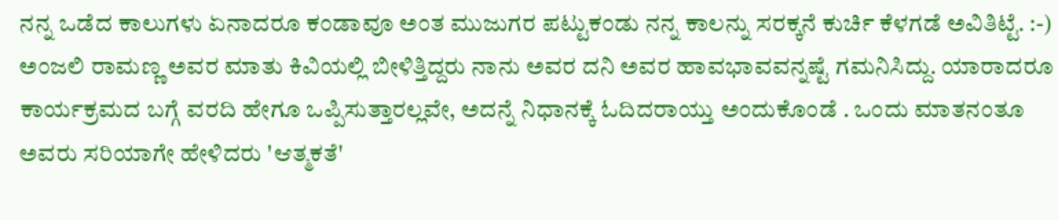ನನ್ನ ಒಡೆದ ಕಾಲುಗಳು ಏನಾದರೂ ಕಂಡಾವೂ ಅಂತ ಮುಜುಗರ ಪಟ್ಟುಕಂಡು ನನ್ನ ಕಾಲನ್ನು ಸರಕ್ಕನೆ ಕುರ್ಚಿ ಕೆಳಗಡೆ ಅವಿತಿಟ್ಟೆ. :-)
ಅಂಜಲಿ ರಾಮಣ್ಣ ಅವರ ಮಾತು ಕಿವಿಯಲ್ಲಿ ಬೀಳಿತ್ತಿದ್ದರು ನಾನು ಅವರ ದನಿ ಅವರ ಹಾವಭಾವವನ್ನಷ್ಟೆ ಗಮನಿಸಿದ್ದು. ಯಾರಾದರೂ ಕಾರ್ಯಕ್ರಮದ ಬಗ್ಗೆ ವರದಿ ಹೇಗೂ ಒಪ್ಪಿಸುತ್ತಾರಲ್ಲವೇ, ಅದನ್ನೆ ನಿಧಾನಕ್ಕೆ ಓದಿದರಾಯ್ತು ಅಂದುಕೊಂಡೆ . ಒಂದು ಮಾತನಂತೂ ಅವರು ಸರಿಯಾಗೇ ಹೇಳಿದರು 'ಆತ್ಮಕತೆ'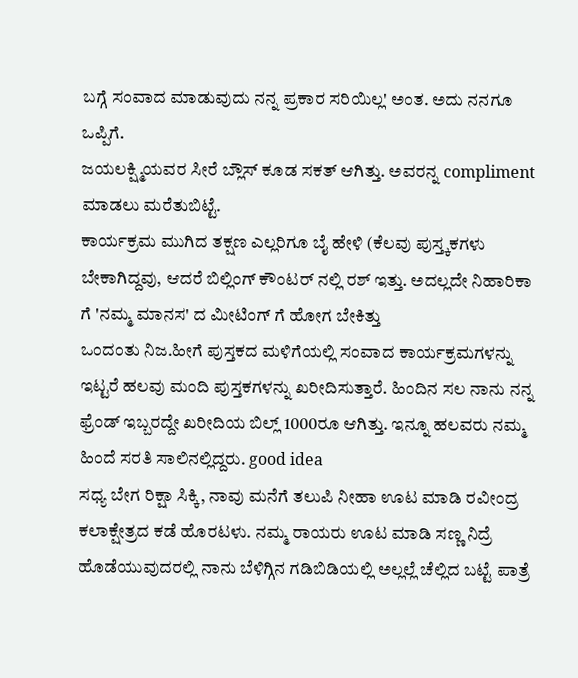ಬಗ್ಗೆ ಸಂವಾದ ಮಾಡುವುದು ನನ್ನ ಪ್ರಕಾರ ಸರಿಯಿಲ್ಲ' ಅಂತ. ಅದು ನನಗೂ ಒಪ್ಪಿಗೆ.
ಜಯಲಕ್ಷ್ಮಿಯವರ ಸೀರೆ ಬ್ಲೌಸ್ ಕೂಡ ಸಕತ್ ಆಗಿತ್ತು. ಅವರನ್ನ compliment ಮಾಡಲು ಮರೆತುಬಿಟ್ಟೆ.
ಕಾರ್ಯಕ್ರಮ ಮುಗಿದ ತಕ್ಷಣ ಎಲ್ಲರಿಗೂ ಬೈ ಹೇಳಿ (ಕೆಲವು ಪುಸ್ತ್ಕಕಗಳು ಬೇಕಾಗಿದ್ದವು, ಆದರೆ ಬಿಲ್ಲಿಂಗ್ ಕೌಂಟರ್ ನಲ್ಲಿ ರಶ್ ಇತ್ತು. ಅದಲ್ಲದೇ ನಿಹಾರಿಕಾ ಗೆ 'ನಮ್ಮ ಮಾನಸ' ದ ಮೀಟಿಂಗ್ ಗೆ ಹೋಗ ಬೇಕಿತ್ತು
ಒಂದಂತು ನಿಜ.ಹೀಗೆ ಪುಸ್ತಕದ ಮಳಿಗೆಯಲ್ಲಿ ಸಂವಾದ ಕಾರ್ಯಕ್ರಮಗಳನ್ನು ಇಟ್ಟರೆ ಹಲವು ಮಂದಿ ಪುಸ್ತಕಗಳನ್ನು ಖರೀದಿಸುತ್ತಾರೆ. ಹಿಂದಿನ ಸಲ ನಾನು ನನ್ನ ಫ್ರೆಂಡ್ ಇಬ್ಬರದ್ದೇ ಖರೀದಿಯ ಬಿಲ್ಲ್ 1000ರೂ ಆಗಿತ್ತು. ಇನ್ನೂ ಹಲವರು ನಮ್ಮ ಹಿಂದೆ ಸರತಿ ಸಾಲಿನಲ್ಲಿದ್ದರು. good idea
ಸಧ್ಯ ಬೇಗ ರಿಕ್ಷಾ ಸಿಕ್ಕಿ, ನಾವು ಮನೆಗೆ ತಲುಪಿ ನೀಹಾ ಊಟ ಮಾಡಿ ರವೀಂದ್ರ ಕಲಾಕ್ಷೇತ್ರದ ಕಡೆ ಹೊರಟಳು. ನಮ್ಮ ರಾಯರು ಊಟ ಮಾಡಿ ಸಣ್ಣ ನಿದ್ರೆ ಹೊಡೆಯುವುದರಲ್ಲಿ ನಾನು ಬೆಳಿಗ್ಗಿನ ಗಡಿಬಿಡಿಯಲ್ಲಿ ಅಲ್ಲಲ್ಲೆ ಚೆಲ್ಲಿದ ಬಟ್ಟೆ ಪಾತ್ರೆ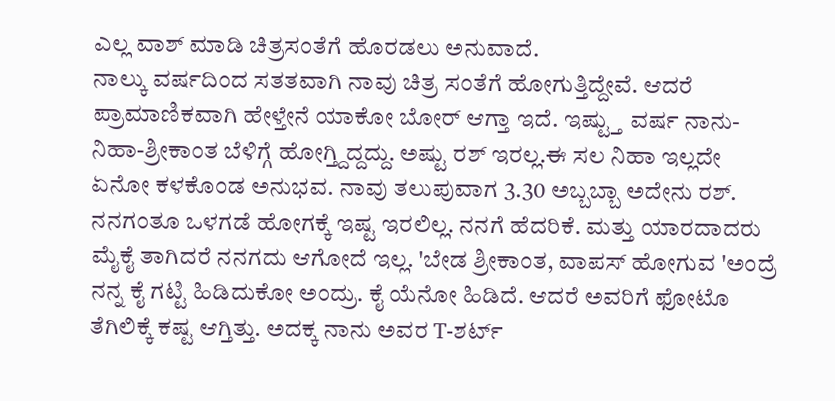ಎಲ್ಲ ವಾಶ್ ಮಾಡಿ ಚಿತ್ರಸಂತೆಗೆ ಹೊರಡಲು ಅನುವಾದೆ.
ನಾಲ್ಕು ವರ್ಷದಿಂದ ಸತತವಾಗಿ ನಾವು ಚಿತ್ರ ಸಂತೆಗೆ ಹೋಗುತ್ತಿದ್ದೇವೆ. ಆದರೆ ಪ್ರಾಮಾಣಿಕವಾಗಿ ಹೇಳ್ತೇನೆ ಯಾಕೋ ಬೋರ್ ಆಗ್ತಾ ಇದೆ. ಇಷ್ಟ್ತು ವರ್ಷ ನಾನು-ನಿಹಾ-ಶ್ರೀಕಾಂತ ಬೆಳಿಗ್ಗೆ ಹೋಗ್ತ್ದಿದ್ದದ್ದು. ಅಷ್ಟು ರಶ್ ಇರಲ್ಲ.ಈ ಸಲ ನಿಹಾ ಇಲ್ಲದೇ ಏನೋ ಕಳಕೊಂಡ ಅನುಭವ. ನಾವು ತಲುಪುವಾಗ 3.30 ಅಬ್ಬಬ್ಬಾ ಅದೇನು ರಶ್. ನನಗಂತೂ ಒಳಗಡೆ ಹೋಗಕ್ಕೆ ಇಷ್ಟ ಇರಲಿಲ್ಲ. ನನಗೆ ಹೆದರಿಕೆ. ಮತ್ತು ಯಾರದಾದರು ಮೈಕೈ ತಾಗಿದರೆ ನನಗದು ಆಗೋದೆ ಇಲ್ಲ. 'ಬೇಡ ಶ್ರೀಕಾಂತ, ವಾಪಸ್ ಹೋಗುವ 'ಅಂದ್ರೆ ನನ್ನ ಕೈ ಗಟ್ಟಿ ಹಿಡಿದುಕೋ ಅಂದ್ರು. ಕೈ ಯೆನೋ ಹಿಡಿದೆ. ಆದರೆ ಅವರಿಗೆ ಫೋಟೊ ತೆಗಿಲಿಕ್ಕೆ ಕಷ್ಟ ಆಗ್ತಿತ್ತು. ಅದಕ್ಕ ನಾನು ಅವರ T-ಶರ್ಟ್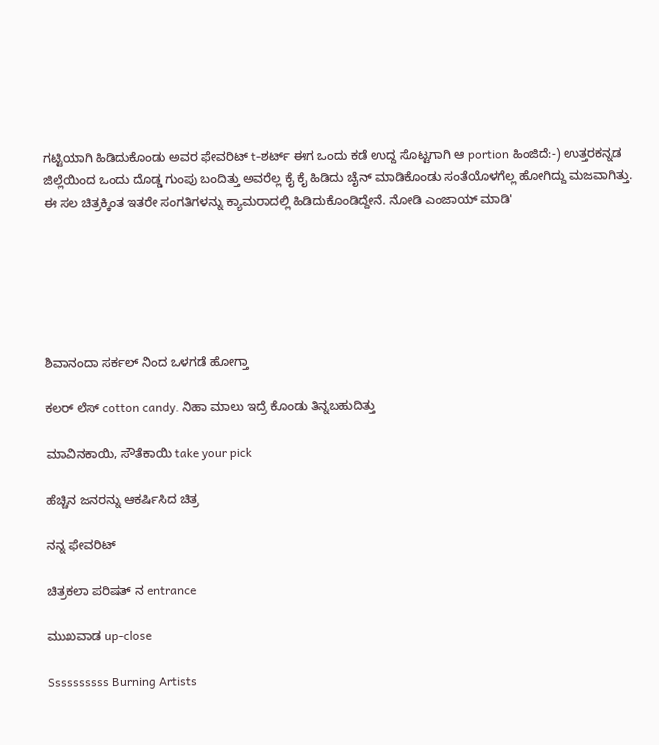ಗಟ್ಟಿಯಾಗಿ ಹಿಡಿದುಕೊಂಡು ಅವರ ಫೇವರಿಟ್ t-ಶರ್ಟ್ ಈಗ ಒಂದು ಕಡೆ ಉದ್ದ ಸೊಟ್ಟಗಾಗಿ ಆ portion ಹಿಂಜಿದೆ:-) ಉತ್ತರಕನ್ನಡ ಜಿಲ್ಲೆಯಿಂದ ಒಂದು ದೊಡ್ಡ ಗುಂಪು ಬಂದಿತ್ತು ಅವರೆಲ್ಲ ಕೈ ಕೈ ಹಿಡಿದು ಚೈನ್ ಮಾಡಿಕೊಂಡು ಸಂತೆಯೊಳಗೆಲ್ಲ ಹೋಗಿದ್ದು ಮಜವಾಗಿತ್ತು.
ಈ ಸಲ ಚಿತ್ರಕ್ಕಿಂತ ಇತರೇ ಸಂಗತಿಗಳನ್ನು ಕ್ಯಾಮರಾದಲ್ಲಿ ಹಿಡಿದುಕೊಂಡಿದ್ದೇನೆ. ನೋಡಿ ಎಂಜಾಯ್ ಮಾಡಿ'






ಶಿವಾನಂದಾ ಸರ್ಕಲ್ ನಿಂದ ಒಳಗಡೆ ಹೋಗ್ತಾ

ಕಲರ್ ಲೆಸ್ cotton candy. ನಿಹಾ ಮಾಲು ಇದ್ರೆ ಕೊಂಡು ತಿನ್ನಬಹುದಿತ್ತು

ಮಾವಿನಕಾಯಿ, ಸೌತೆಕಾಯಿ take your pick

ಹೆಚ್ಚಿನ ಜನರನ್ನು ಆಕರ್ಷಿಸಿದ ಚಿತ್ರ

ನನ್ನ ಫೇವರಿಟ್

ಚಿತ್ರಕಲಾ ಪರಿಷತ್ ನ entrance

ಮುಖವಾಡ up-close

Ssssssssss Burning Artists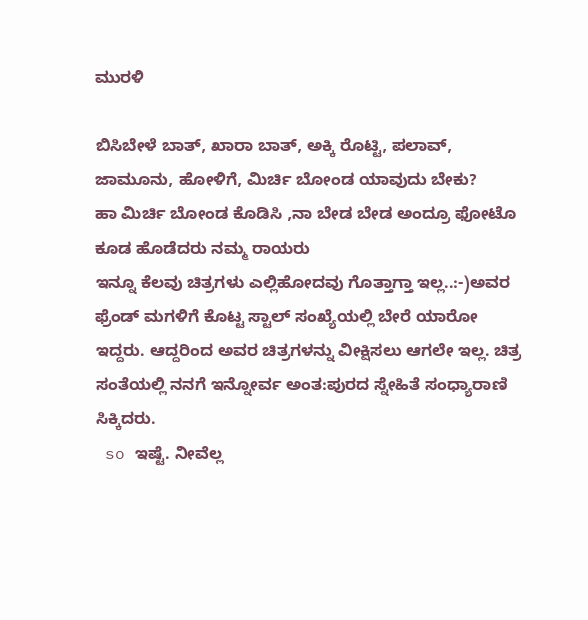ಮುರಳಿ

ಬಿಸಿಬೇಳೆ ಬಾತ್, ಖಾರಾ ಬಾತ್, ಅಕ್ಕಿ ರೊಟ್ಟಿ, ಪಲಾವ್, ಜಾಮೂನು, ಹೋಳಿಗೆ, ಮಿರ್ಚಿ ಬೋಂಡ ಯಾವುದು ಬೇಕು?
ಹಾ ಮಿರ್ಚಿ ಬೋಂಡ ಕೊಡಿಸಿ ,ನಾ ಬೇಡ ಬೇಡ ಅಂದ್ರೂ ಫೋಟೊ ಕೂಡ ಹೊಡೆದರು ನಮ್ಮ ರಾಯರು
ಇನ್ನೂ ಕೆಲವು ಚಿತ್ರಗಳು ಎಲ್ಲಿಹೋದವು ಗೊತ್ತಾಗ್ತಾ ಇಲ್ಲ..:-)ಅವರ ಫ್ರೆಂಡ್ ಮಗಳಿಗೆ ಕೊಟ್ಟ ಸ್ಟಾಲ್ ಸಂಖ್ಯೆಯಲ್ಲಿ ಬೇರೆ ಯಾರೋ ಇದ್ದರು. ಆದ್ದರಿಂದ ಅವರ ಚಿತ್ರಗಳನ್ನು ವೀಕ್ಷಿಸಲು ಆಗಲೇ ಇಲ್ಲ. ಚಿತ್ರ ಸಂತೆಯಲ್ಲಿ ನನಗೆ ಇನ್ನೋರ್ವ ಅಂತ:ಪುರದ ಸ್ನೇಹಿತೆ ಸಂಧ್ಯಾರಾಣಿ ಸಿಕ್ಕಿದರು.
 so ಇಷ್ಟೆ. ನೀವೆಲ್ಲ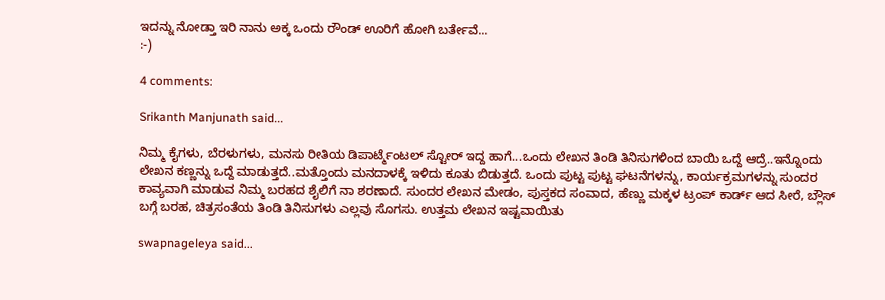ಇದನ್ನು ನೋಡ್ತಾ ಇರಿ ನಾನು ಅಕ್ಕ ಒಂದು ರೌಂಡ್ ಊರಿಗೆ ಹೋಗಿ ಬರ್ತೇವೆ...
:-)

4 comments:

Srikanth Manjunath said...

ನಿಮ್ಮ ಕೈಗಳು, ಬೆರಳುಗಳು, ಮನಸು ರೀತಿಯ ಡಿಪಾರ್ಟ್ಮೆಂಟಲ್ ಸ್ಟೋರ್ ಇದ್ದ ಹಾಗೆ...ಒಂದು ಲೇಖನ ತಿಂಡಿ ತಿನಿಸುಗಳಿಂದ ಬಾಯಿ ಒದ್ದೆ ಆದ್ರೆ..ಇನ್ನೊಂದು ಲೇಖನ ಕಣ್ಣನ್ನು ಒದ್ದೆ ಮಾಡುತ್ತದೆ..ಮತ್ತೊಂದು ಮನದಾಳಕ್ಕೆ ಇಳಿದು ಕೂತು ಬಿಡುತ್ತದೆ. ಒಂದು ಪುಟ್ಟ ಪುಟ್ಟ ಘಟನೆಗಳನ್ನು, ಕಾರ್ಯಕ್ರಮಗಳನ್ನು ಸುಂದರ ಕಾವ್ಯವಾಗಿ ಮಾಡುವ ನಿಮ್ಮ ಬರಹದ ಶೈಲಿಗೆ ನಾ ಶರಣಾದೆ. ಸುಂದರ ಲೇಖನ ಮೇಡಂ, ಪುಸ್ತಕದ ಸಂವಾದ, ಹೆಣ್ಣು ಮಕ್ಕಳ ಟ್ರಂಪ್ ಕಾರ್ಡ್ ಆದ ಸೀರೆ, ಬ್ಲೌಸ್ ಬಗ್ಗೆ ಬರಹ, ಚಿತ್ರಸಂತೆಯ ತಿಂಡಿ ತಿನಿಸುಗಳು ಎಲ್ಲವು ಸೊಗಸು. ಉತ್ತಮ ಲೇಖನ ಇಷ್ಟವಾಯಿತು

swapnageleya said...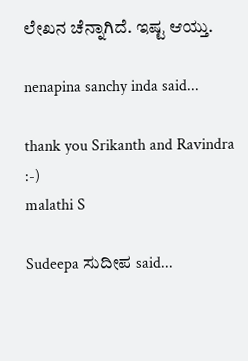ಲೇಖನ ಚೆನ್ನಾಗಿದೆ. ಇಷ್ಟ ಆಯ್ತು.

nenapina sanchy inda said...

thank you Srikanth and Ravindra
:-)
malathi S

Sudeepa ಸುದೀಪ said...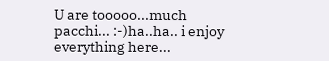U are tooooo...much pacchi... :-)ha..ha.. i enjoy everything here...